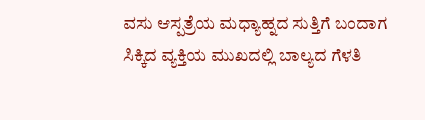ವಸು ಆಸ್ಪತ್ರೆಯ ಮಧ್ಯಾಹ್ನದ ಸುತ್ತಿಗೆ ಬಂದಾಗ ಸಿಕ್ಕಿದ ವ್ಯಕ್ತಿಯ ಮುಖದಲ್ಲಿ ಬಾಲ್ಯದ ಗೆಳತಿ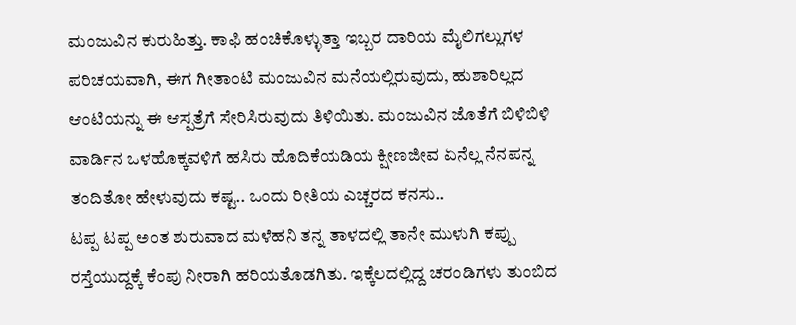ಮಂಜುವಿನ ಕುರುಹಿತ್ತು. ಕಾಫಿ ಹಂಚಿಕೊಳ್ಳುತ್ತಾ ಇಬ್ಬರ ದಾರಿಯ ಮೈಲಿಗಲ್ಲುಗಳ ಪರಿಚಯವಾಗಿ, ಈಗ ಗೀತಾಂಟಿ ಮಂಜುವಿನ ಮನೆಯಲ್ಲಿರುವುದು, ಹುಶಾರಿಲ್ಲದ ಆಂಟಿಯನ್ನು ಈ ಆಸ್ಪತ್ರೆಗೆ ಸೇರಿಸಿರುವುದು ತಿಳಿಯಿತು. ಮಂಜುವಿನ ಜೊತೆಗೆ ಬಿಳಿಬಿಳಿ ವಾರ್ಡಿನ ಒಳಹೊಕ್ಕವಳಿಗೆ ಹಸಿರು ಹೊದಿಕೆಯಡಿಯ ಕ್ಷೀಣಜೀವ ಏನೆಲ್ಲ ನೆನಪನ್ನ ತಂದಿತೋ ಹೇಳುವುದು ಕಷ್ಟ.. ಒಂದು ರೀತಿಯ ಎಚ್ಚರದ ಕನಸು..
ಟಪ್ಪ ಟಪ್ಪ ಅಂತ ಶುರುವಾದ ಮಳೆಹನಿ ತನ್ನ ತಾಳದಲ್ಲಿ ತಾನೇ ಮುಳುಗಿ ಕಪ್ಪು ರಸ್ತೆಯುದ್ದಕ್ಕೆ ಕೆಂಪು ನೀರಾಗಿ ಹರಿಯತೊಡಗಿತು. ಇಕ್ಕೆಲದಲ್ಲಿದ್ದ ಚರಂಡಿಗಳು ತುಂಬಿದ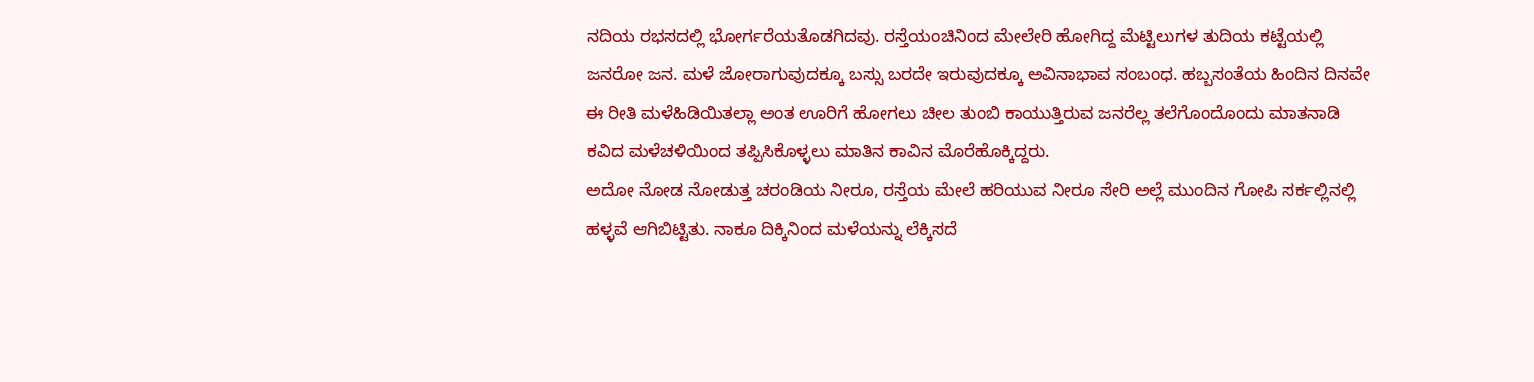ನದಿಯ ರಭಸದಲ್ಲಿ ಭೋರ್ಗರೆಯತೊಡಗಿದವು. ರಸ್ತೆಯಂಚಿನಿಂದ ಮೇಲೇರಿ ಹೋಗಿದ್ದ ಮೆಟ್ಟಿಲುಗಳ ತುದಿಯ ಕಟ್ಟೆಯಲ್ಲಿ ಜನರೋ ಜನ. ಮಳೆ ಜೋರಾಗುವುದಕ್ಕೂ ಬಸ್ಸು ಬರದೇ ಇರುವುದಕ್ಕೂ ಅವಿನಾಭಾವ ಸಂಬಂಧ. ಹಬ್ಬಸಂತೆಯ ಹಿಂದಿನ ದಿನವೇ ಈ ರೀತಿ ಮಳೆಹಿಡಿಯಿತಲ್ಲಾ ಅಂತ ಊರಿಗೆ ಹೋಗಲು ಚೀಲ ತುಂಬಿ ಕಾಯುತ್ತಿರುವ ಜನರೆಲ್ಲ ತಲೆಗೊಂದೊಂದು ಮಾತನಾಡಿ ಕವಿದ ಮಳೆಚಳಿಯಿಂದ ತಪ್ಪಿಸಿಕೊಳ್ಳಲು ಮಾತಿನ ಕಾವಿನ ಮೊರೆಹೊಕ್ಕಿದ್ದರು.
ಅದೋ ನೋಡ ನೋಡುತ್ತ ಚರಂಡಿಯ ನೀರೂ, ರಸ್ತೆಯ ಮೇಲೆ ಹರಿಯುವ ನೀರೂ ಸೇರಿ ಅಲ್ಲೆ ಮುಂದಿನ ಗೋಪಿ ಸರ್ಕಲ್ಲಿನಲ್ಲಿ ಹಳ್ಳವೆ ಆಗಿಬಿಟ್ಟಿತು. ನಾಕೂ ದಿಕ್ಕಿನಿಂದ ಮಳೆಯನ್ನು ಲೆಕ್ಕಿಸದೆ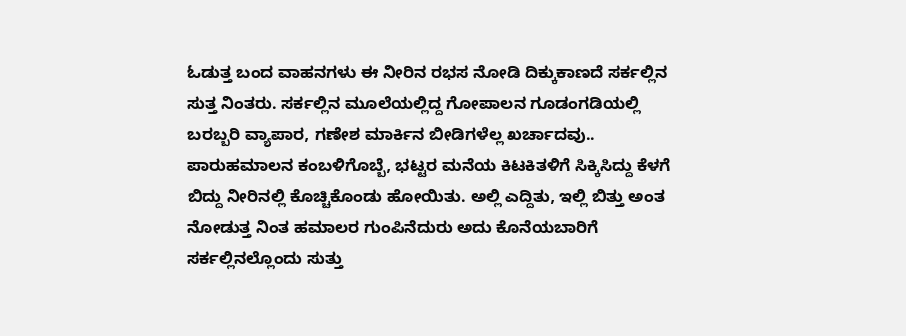ಓಡುತ್ತ ಬಂದ ವಾಹನಗಳು ಈ ನೀರಿನ ರಭಸ ನೋಡಿ ದಿಕ್ಕುಕಾಣದೆ ಸರ್ಕಲ್ಲಿನ ಸುತ್ತ ನಿಂತರು. ಸರ್ಕಲ್ಲಿನ ಮೂಲೆಯಲ್ಲಿದ್ದ ಗೋಪಾಲನ ಗೂಡಂಗಡಿಯಲ್ಲಿ ಬರಬ್ಬರಿ ವ್ಯಾಪಾರ, ಗಣೇಶ ಮಾರ್ಕಿನ ಬೀಡಿಗಳೆಲ್ಲ ಖರ್ಚಾದವು.. ಪಾರುಹಮಾಲನ ಕಂಬಳಿಗೊಬ್ಬೆ, ಭಟ್ಟರ ಮನೆಯ ಕಿಟಕಿತಳಿಗೆ ಸಿಕ್ಕಿಸಿದ್ದು ಕೆಳಗೆ ಬಿದ್ದು ನೀರಿನಲ್ಲಿ ಕೊಚ್ಚಿಕೊಂಡು ಹೋಯಿತು. ಅಲ್ಲಿ ಎದ್ದಿತು, ಇಲ್ಲಿ ಬಿತ್ತು ಅಂತ ನೋಡುತ್ತ ನಿಂತ ಹಮಾಲರ ಗುಂಪಿನೆದುರು ಅದು ಕೊನೆಯಬಾರಿಗೆ ಸರ್ಕಲ್ಲಿನಲ್ಲೊಂದು ಸುತ್ತು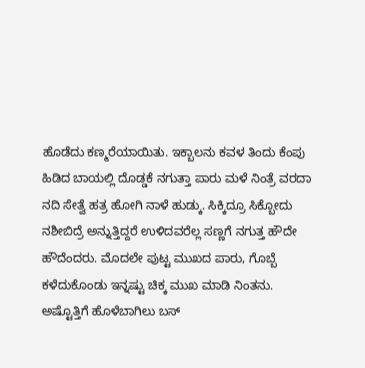ಹೊಡೆದು ಕಣ್ಮರೆಯಾಯಿತು. ಇಕ್ಬಾಲನು ಕವಳ ತಿಂದು ಕೆಂಪು ಹಿಡಿದ ಬಾಯಲ್ಲಿ ದೊಡ್ಡಕೆ ನಗುತ್ತಾ ಪಾರು ಮಳೆ ನಿಂತ್ರೆ ವರದಾ ನದಿ ಸೇತ್ವೆ ಹತ್ರ ಹೋಗಿ ನಾಳೆ ಹುಡ್ಕು. ಸಿಕ್ಕಿದ್ರೂ ಸಿಕ್ಬೋದು ನಶೀಬಿದ್ರೆ ಅನ್ನುತ್ತಿದ್ದರೆ ಉಳಿದವರೆಲ್ಲ ಸಣ್ಣಗೆ ನಗುತ್ತ ಹೌದೇ ಹೌದೆಂದರು. ಮೊದಲೇ ಪುಟ್ಟ ಮುಖದ ಪಾರು, ಗೊಬ್ಬೆ ಕಳೆದುಕೊಂಡು ಇನ್ನಷ್ಟು ಚಿಕ್ಕ ಮುಖ ಮಾಡಿ ನಿಂತನು. ಅಷ್ಟೊತ್ತಿಗೆ ಹೊಳೆಬಾಗಿಲು ಬಸ್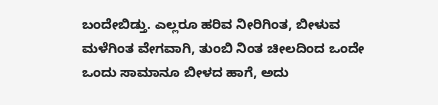ಬಂದೇಬಿಡ್ತು. ಎಲ್ಲರೂ ಹರಿವ ನೀರಿಗಿಂತ, ಬೀಳುವ ಮಳೆಗಿಂತ ವೇಗವಾಗಿ, ತುಂಬಿ ನಿಂತ ಚೀಲದಿಂದ ಒಂದೇ ಒಂದು ಸಾಮಾನೂ ಬೀಳದ ಹಾಗೆ, ಅದು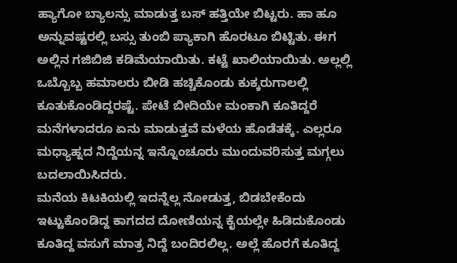ಹ್ಯಾಗೋ ಬ್ಯಾಲನ್ಸು ಮಾಡುತ್ತ ಬಸ್ ಹತ್ತಿಯೇ ಬಿಟ್ಟರು. ಹಾ ಹೂ ಅನ್ನುವಷ್ಟರಲ್ಲಿ ಬಸ್ಸು ತುಂಬಿ ಪ್ಯಾಕಾಗಿ ಹೊರಟೂ ಬಿಟ್ಟಿತು. ಈಗ ಅಲ್ಲಿನ ಗಜಿಬಿಜಿ ಕಡಿಮೆಯಾಯಿತು. ಕಟ್ಟೆ ಖಾಲಿಯಾಯಿತು. ಅಲ್ಲಲ್ಲಿ ಒಬ್ಬೊಬ್ಬ ಹಮಾಲರು ಬೀಡಿ ಹಚ್ಚಿಕೊಂಡು ಕುಕ್ಕರುಗಾಲಲ್ಲಿ ಕೂತುಕೊಂಡಿದ್ದರಷ್ಟೆ. ಪೇಟೆ ಬೀದಿಯೇ ಮಂಕಾಗಿ ಕೂತಿದ್ದರೆ ಮನೆಗಳಾದರೂ ಏನು ಮಾಡುತ್ತವೆ ಮಳೆಯ ಹೊಡೆತಕ್ಕೆ. ಎಲ್ಲರೂ ಮಧ್ಯಾಹ್ನದ ನಿದ್ದೆಯನ್ನ ಇನ್ನೊಂಚೂರು ಮುಂದುವರಿಸುತ್ತ ಮಗ್ಗಲು ಬದಲಾಯಿಸಿದರು.
ಮನೆಯ ಕಿಟಕಿಯಲ್ಲಿ ಇದನ್ನೆಲ್ಲ ನೋಡುತ್ತ, ಬಿಡಬೇಕೆಂದು ಇಟ್ಟುಕೊಂಡಿದ್ದ ಕಾಗದದ ದೋಣಿಯನ್ನ ಕೈಯಲ್ಲೇ ಹಿಡಿದುಕೊಂಡು ಕೂತಿದ್ದ ವಸುಗೆ ಮಾತ್ರ ನಿದ್ದೆ ಬಂದಿರಲಿಲ್ಲ. ಅಲ್ಲೆ ಹೊರಗೆ ಕೂತಿದ್ದ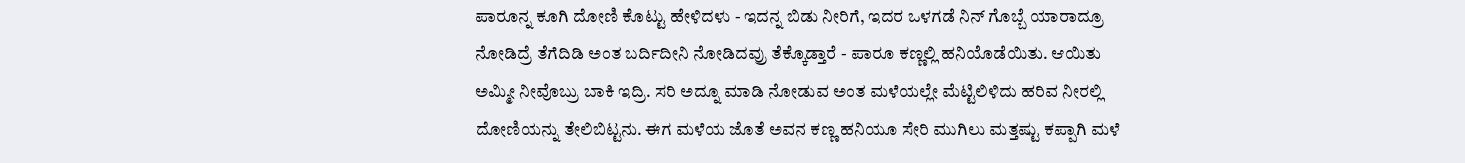ಪಾರೂನ್ನ ಕೂಗಿ ದೋಣಿ ಕೊಟ್ಟು ಹೇಳಿದಳು - ಇದನ್ನ ಬಿಡು ನೀರಿಗೆ, ಇದರ ಒಳಗಡೆ ನಿನ್ ಗೊಬ್ಬೆ ಯಾರಾದ್ರೂ ನೋಡಿದ್ರೆ ತೆಗೆದಿಡಿ ಅಂತ ಬರ್ದಿದೀನಿ ನೋಡಿದವ್ರು ತೆಕ್ಕೊಡ್ತಾರೆ - ಪಾರೂ ಕಣ್ಣಲ್ಲಿ ಹನಿಯೊಡೆಯಿತು. ಆಯಿತು ಅಮ್ಮೀ ನೀವೊಬ್ರು ಬಾಕಿ ಇದ್ರಿ. ಸರಿ ಅದ್ನೂ ಮಾಡಿ ನೋಡುವ ಅಂತ ಮಳೆಯಲ್ಲೇ ಮೆಟ್ಟಿಲಿಳಿದು ಹರಿವ ನೀರಲ್ಲಿ ದೋಣಿಯನ್ನು ತೇಲಿಬಿಟ್ಟನು. ಈಗ ಮಳೆಯ ಜೊತೆ ಅವನ ಕಣ್ಣ ಹನಿಯೂ ಸೇರಿ ಮುಗಿಲು ಮತ್ತಷ್ಟು ಕಪ್ಪಾಗಿ ಮಳೆ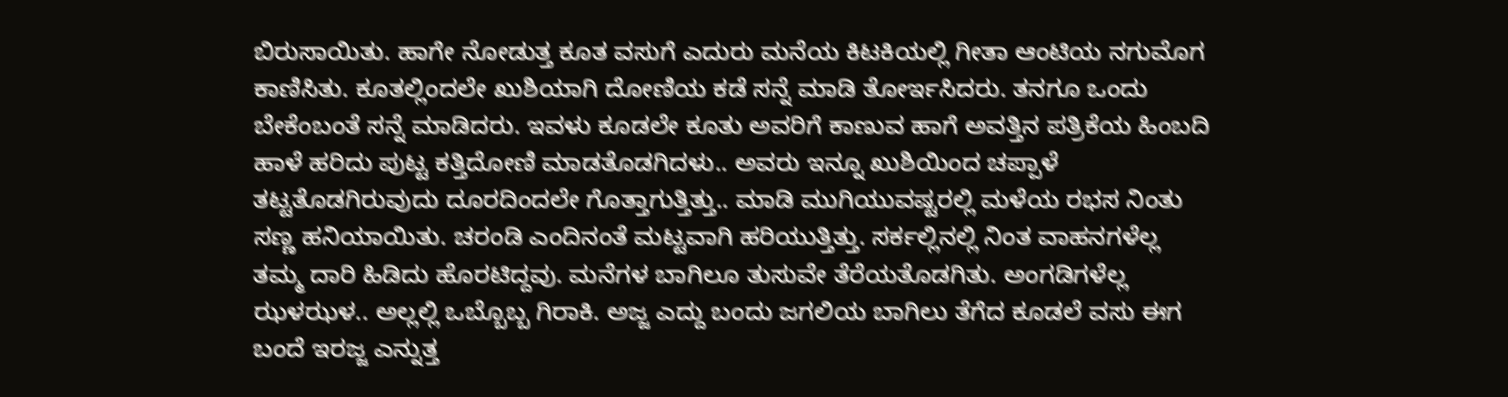ಬಿರುಸಾಯಿತು. ಹಾಗೇ ನೋಡುತ್ತ ಕೂತ ವಸುಗೆ ಎದುರು ಮನೆಯ ಕಿಟಕಿಯಲ್ಲಿ ಗೀತಾ ಆಂಟಿಯ ನಗುಮೊಗ ಕಾಣಿಸಿತು. ಕೂತಲ್ಲಿಂದಲೇ ಖುಶಿಯಾಗಿ ದೋಣಿಯ ಕಡೆ ಸನ್ನೆ ಮಾಡಿ ತೋರ್ಇಸಿದರು. ತನಗೂ ಒಂದು ಬೇಕೆಂಬಂತೆ ಸನ್ನೆ ಮಾಡಿದರು. ಇವಳು ಕೂಡಲೇ ಕೂತು ಅವರಿಗೆ ಕಾಣುವ ಹಾಗೆ ಅವತ್ತಿನ ಪತ್ರಿಕೆಯ ಹಿಂಬದಿ ಹಾಳೆ ಹರಿದು ಪುಟ್ಟ ಕತ್ತಿದೋಣಿ ಮಾಡತೊಡಗಿದಳು.. ಅವರು ಇನ್ನೂ ಖುಶಿಯಿಂದ ಚಪ್ಪಾಳೆ ತಟ್ಟತೊಡಗಿರುವುದು ದೂರದಿಂದಲೇ ಗೊತ್ತಾಗುತ್ತಿತ್ತು.. ಮಾಡಿ ಮುಗಿಯುವಷ್ಟರಲ್ಲಿ ಮಳೆಯ ರಭಸ ನಿಂತು ಸಣ್ಣ ಹನಿಯಾಯಿತು. ಚರಂಡಿ ಎಂದಿನಂತೆ ಮಟ್ಟವಾಗಿ ಹರಿಯುತ್ತಿತ್ತು. ಸರ್ಕಲ್ಲಿನಲ್ಲಿ ನಿಂತ ವಾಹನಗಳೆಲ್ಲ ತಮ್ಮ ದಾರಿ ಹಿಡಿದು ಹೊರಟಿದ್ದವು. ಮನೆಗಳ ಬಾಗಿಲೂ ತುಸುವೇ ತೆರೆಯತೊಡಗಿತು. ಅಂಗಡಿಗಳೆಲ್ಲ ಝಳಝಳ.. ಅಲ್ಲಲ್ಲಿ ಒಬ್ಬೊಬ್ಬ ಗಿರಾಕಿ. ಅಜ್ಜ ಎದ್ದು ಬಂದು ಜಗಲಿಯ ಬಾಗಿಲು ತೆಗೆದ ಕೂಡಲೆ ವಸು ಈಗ ಬಂದೆ ಇರಜ್ಜ ಎನ್ನುತ್ತ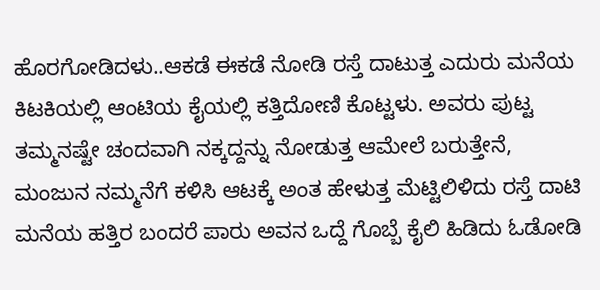ಹೊರಗೋಡಿದಳು..ಆಕಡೆ ಈಕಡೆ ನೋಡಿ ರಸ್ತೆ ದಾಟುತ್ತ ಎದುರು ಮನೆಯ ಕಿಟಕಿಯಲ್ಲಿ ಆಂಟಿಯ ಕೈಯಲ್ಲಿ ಕತ್ತಿದೋಣಿ ಕೊಟ್ಟಳು. ಅವರು ಪುಟ್ಟ ತಮ್ಮನಷ್ಟೇ ಚಂದವಾಗಿ ನಕ್ಕದ್ದನ್ನು ನೋಡುತ್ತ ಆಮೇಲೆ ಬರುತ್ತೇನೆ, ಮಂಜುನ ನಮ್ಮನೆಗೆ ಕಳಿಸಿ ಆಟಕ್ಕೆ ಅಂತ ಹೇಳುತ್ತ ಮೆಟ್ಟಿಲಿಳಿದು ರಸ್ತೆ ದಾಟಿ ಮನೆಯ ಹತ್ತಿರ ಬಂದರೆ ಪಾರು ಅವನ ಒದ್ದೆ ಗೊಬ್ಬೆ ಕೈಲಿ ಹಿಡಿದು ಓಡೋಡಿ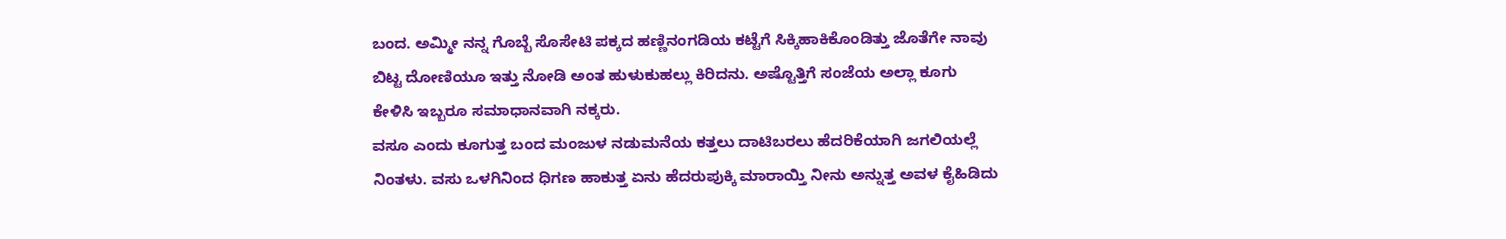ಬಂದ. ಅಮ್ಮೀ ನನ್ನ ಗೊಬ್ಬೆ ಸೊಸೇಟಿ ಪಕ್ಕದ ಹಣ್ಣಿನಂಗಡಿಯ ಕಟ್ಟೆಗೆ ಸಿಕ್ಕಿಹಾಕಿಕೊಂಡಿತ್ತು ಜೊತೆಗೇ ನಾವು ಬಿಟ್ಟ ದೋಣಿಯೂ ಇತ್ತು ನೋಡಿ ಅಂತ ಹುಳುಕುಹಲ್ಲು ಕಿರಿದನು. ಅಷ್ಟೊತ್ತಿಗೆ ಸಂಜೆಯ ಅಲ್ಲಾ ಕೂಗು ಕೇಳಿಸಿ ಇಬ್ಬರೂ ಸಮಾಧಾನವಾಗಿ ನಕ್ಕರು.
ವಸೂ ಎಂದು ಕೂಗುತ್ತ ಬಂದ ಮಂಜುಳ ನಡುಮನೆಯ ಕತ್ತಲು ದಾಟಿಬರಲು ಹೆದರಿಕೆಯಾಗಿ ಜಗಲಿಯಲ್ಲೆ ನಿಂತಳು. ವಸು ಒಳಗಿನಿಂದ ಧಿಗಣ ಹಾಕುತ್ತ ಏನು ಹೆದರುಪುಕ್ಕಿ ಮಾರಾಯ್ತಿ ನೀನು ಅನ್ನುತ್ತ ಅವಳ ಕೈಹಿಡಿದು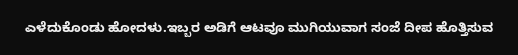ಎಳೆದುಕೊಂಡು ಹೋದಳು.ಇಬ್ಬರ ಅಡಿಗೆ ಆಟವೂ ಮುಗಿಯುವಾಗ ಸಂಜೆ ದೀಪ ಹೊತ್ತಿಸುವ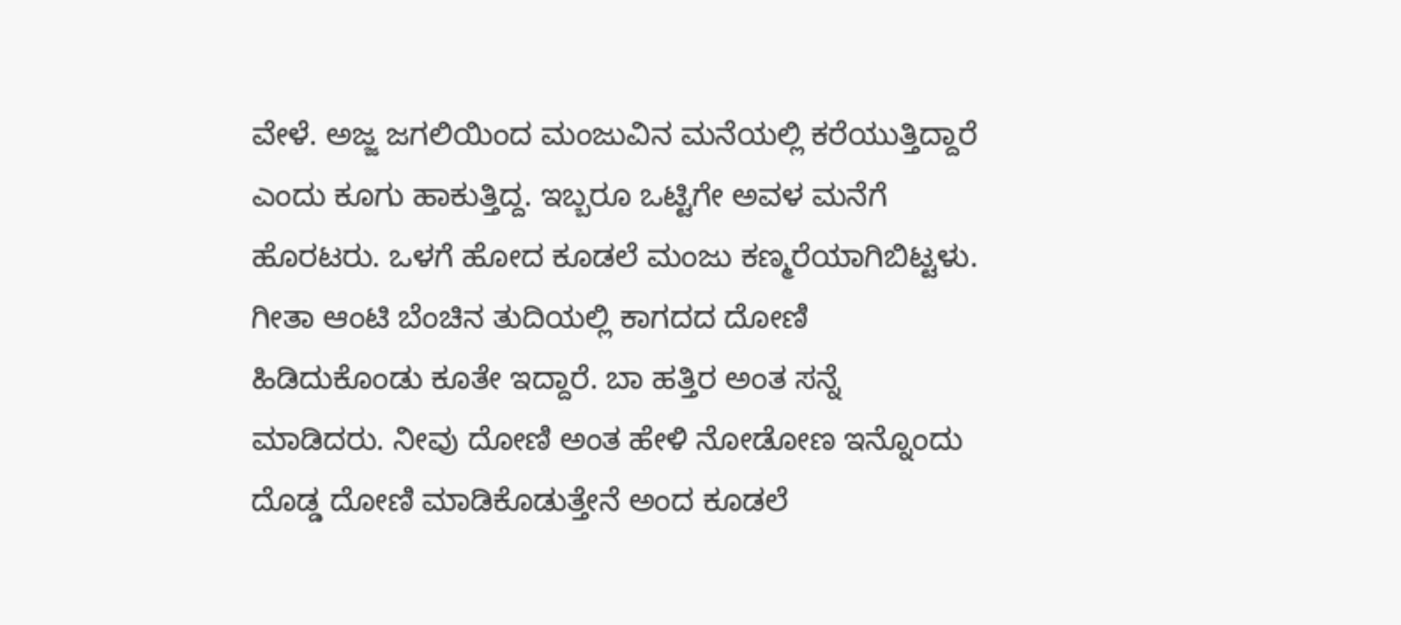ವೇಳೆ. ಅಜ್ಜ ಜಗಲಿಯಿಂದ ಮಂಜುವಿನ ಮನೆಯಲ್ಲಿ ಕರೆಯುತ್ತಿದ್ದಾರೆ ಎಂದು ಕೂಗು ಹಾಕುತ್ತಿದ್ದ. ಇಬ್ಬರೂ ಒಟ್ಟಿಗೇ ಅವಳ ಮನೆಗೆ ಹೊರಟರು. ಒಳಗೆ ಹೋದ ಕೂಡಲೆ ಮಂಜು ಕಣ್ಮರೆಯಾಗಿಬಿಟ್ಟಳು. ಗೀತಾ ಆಂಟಿ ಬೆಂಚಿನ ತುದಿಯಲ್ಲಿ ಕಾಗದದ ದೋಣಿ ಹಿಡಿದುಕೊಂಡು ಕೂತೇ ಇದ್ದಾರೆ. ಬಾ ಹತ್ತಿರ ಅಂತ ಸನ್ನೆ ಮಾಡಿದರು. ನೀವು ದೋಣಿ ಅಂತ ಹೇಳಿ ನೋಡೋಣ ಇನ್ನೊಂದು ದೊಡ್ಡ ದೋಣಿ ಮಾಡಿಕೊಡುತ್ತೇನೆ ಅಂದ ಕೂಡಲೆ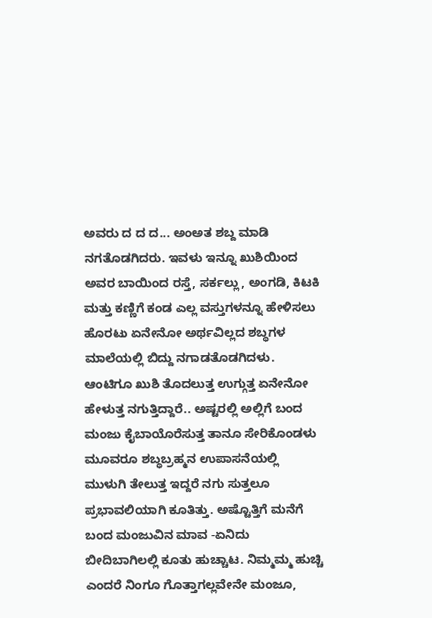ಅವರು ದ ದ ದ... ಅಂಅತ ಶಬ್ದ ಮಾಡಿ ನಗತೊಡಗಿದರು. ಇವಳು ಇನ್ನೂ ಖುಶಿಯಿಂದ ಅವರ ಬಾಯಿಂದ ರಸ್ತೆ, ಸರ್ಕಲ್ಲು, ಅಂಗಡಿ, ಕಿಟಕಿ ಮತ್ತು ಕಣ್ಣಿಗೆ ಕಂಡ ಎಲ್ಲ ವಸ್ತುಗಳನ್ನೂ ಹೇಳಿಸಲು ಹೊರಟು ಏನೇನೋ ಅರ್ಥವಿಲ್ಲದ ಶಬ್ಧಗಳ ಮಾಲೆಯಲ್ಲಿ ಬಿದ್ದು ನಗಾಡತೊಡಗಿದಳು. ಆಂಟಿಗೂ ಖುಶಿ ತೊದಲುತ್ತ ಉಗ್ಗುತ್ತ ಏನೇನೋ ಹೇಳುತ್ತ ನಗುತ್ತಿದ್ದಾರೆ.. ಅಷ್ಟರಲ್ಲಿ ಅಲ್ಲಿಗೆ ಬಂದ ಮಂಜು ಕೈಬಾಯೊರೆಸುತ್ತ ತಾನೂ ಸೇರಿಕೊಂಡಳು ಮೂವರೂ ಶಬ್ಧಬ್ರಹ್ಮನ ಉಪಾಸನೆಯಲ್ಲಿ ಮುಳುಗಿ ತೇಲುತ್ತ ಇದ್ದರೆ ನಗು ಸುತ್ತಲೂ ಪ್ರಭಾವಲಿಯಾಗಿ ಕೂತಿತ್ತು. ಅಷ್ಟೊತ್ತಿಗೆ ಮನೆಗೆ ಬಂದ ಮಂಜುವಿನ ಮಾವ -ಏನಿದು ಬೀದಿಬಾಗಿಲಲ್ಲಿ ಕೂತು ಹುಚ್ಚಾಟ. ನಿಮ್ಮಮ್ಮ ಹುಚ್ಚಿ ಎಂದರೆ ನಿಂಗೂ ಗೊತ್ತಾಗಲ್ಲವೇನೇ ಮಂಜೂ,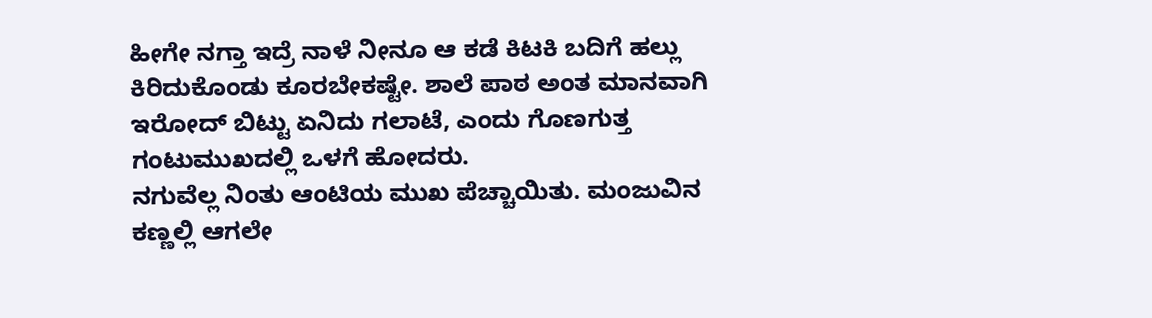ಹೀಗೇ ನಗ್ತಾ ಇದ್ರೆ ನಾಳೆ ನೀನೂ ಆ ಕಡೆ ಕಿಟಕಿ ಬದಿಗೆ ಹಲ್ಲು ಕಿರಿದುಕೊಂಡು ಕೂರಬೇಕಷ್ಟೇ. ಶಾಲೆ ಪಾಠ ಅಂತ ಮಾನವಾಗಿ ಇರೋದ್ ಬಿಟ್ಟು ಏನಿದು ಗಲಾಟೆ, ಎಂದು ಗೊಣಗುತ್ತ ಗಂಟುಮುಖದಲ್ಲಿ ಒಳಗೆ ಹೋದರು.
ನಗುವೆಲ್ಲ ನಿಂತು ಆಂಟಿಯ ಮುಖ ಪೆಚ್ಚಾಯಿತು. ಮಂಜುವಿನ ಕಣ್ಣಲ್ಲಿ ಆಗಲೇ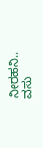ನೀರಹನಿ.. ವಸು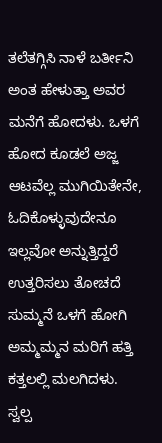ತಲೆತಗ್ಗಿಸಿ ನಾಳೆ ಬರ್ತೀನಿ ಅಂತ ಹೇಳುತ್ತಾ ಅವರ ಮನೆಗೆ ಹೋದಳು. ಒಳಗೆ ಹೋದ ಕೂಡಲೆ ಅಜ್ಜ ಆಟವೆಲ್ಲ ಮುಗಿಯಿತೇನೇ, ಓದಿಕೊಳ್ಳುವುದೇನೂ ಇಲ್ಲವೋ ಅನ್ನುತ್ತಿದ್ದರೆ ಉತ್ತರಿಸಲು ತೋಚದೆ ಸುಮ್ಮನೆ ಒಳಗೆ ಹೋಗಿ ಅಮ್ಮಮ್ಮನ ಮರಿಗೆ ಹತ್ತಿ ಕತ್ತಲಲ್ಲಿ ಮಲಗಿದಳು.
ಸ್ವಲ್ಪ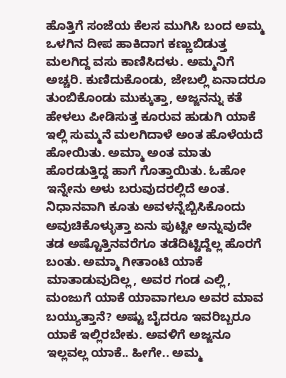ಹೊತ್ತಿಗೆ ಸಂಜೆಯ ಕೆಲಸ ಮುಗಿಸಿ ಬಂದ ಅಮ್ಮ ಒಳಗಿನ ದೀಪ ಹಾಕಿದಾಗ ಕಣ್ಣುಬಿಡುತ್ತ ಮಲಗಿದ್ದ ವಸು ಕಾಣಿಸಿದಳು. ಅಮ್ಮನಿಗೆ ಅಚ್ಚರಿ. ಕುಣಿದುಕೊಂಡು, ಜೇಬಲ್ಲಿ ಏನಾದರೂ ತುಂಬಿಕೊಂಡು ಮುಕ್ಕುತ್ತಾ, ಅಜ್ಜನನ್ನು ಕತೆ ಹೇಳಲು ಪೀಡಿಸುತ್ತ ಕೂರುವ ಹುಡುಗಿ ಯಾಕೆ ಇಲ್ಲಿ ಸುಮ್ಮನೆ ಮಲಗಿದಾಳೆ ಅಂತ ಹೊಳೆಯದೆ ಹೋಯಿತು. ಅಮ್ಮಾ ಅಂತ ಮಾತು ಹೊರಡುತ್ತಿದ್ದ ಹಾಗೆ ಗೊತ್ತಾಯಿತು. ಓಹೋ ಇನ್ನೇನು ಅಳು ಬರುವುದರಲ್ಲಿದೆ ಅಂತ. ನಿಧಾನವಾಗಿ ಕೂತು ಅವಳನ್ನೆಬ್ಬಿಸಿಕೊಂದು ಅವುಚಿಕೊಳ್ಳುತ್ತಾ ಏನು ಪುಟ್ಟೀ ಅನ್ನುವುದೇ ತಡ ಅಷ್ಟೊತ್ತಿನವರೆಗೂ ತಡೆದಿಟ್ಟಿದ್ದೆಲ್ಲ ಹೊರಗೆ ಬಂತು. ಅಮ್ಮಾ ಗೀತಾಂಟಿ ಯಾಕೆ ಮಾತಾಡುವುದಿಲ್ಲ, ಅವರ ಗಂಡ ಎಲ್ಲಿ, ಮಂಜುಗೆ ಯಾಕೆ ಯಾವಾಗಲೂ ಅವರ ಮಾವ ಬಯ್ಯುತ್ತಾನೆ? ಅಷ್ಟು ಬೈದರೂ ಇವರಿಬ್ಬರೂ ಯಾಕೆ ಇಲ್ಲಿರಬೇಕು. ಅವಳಿಗೆ ಅಜ್ಜನೂ ಇಲ್ಲವಲ್ಲ ಯಾಕೆ.. ಹೀಗೇ.. ಅಮ್ಮ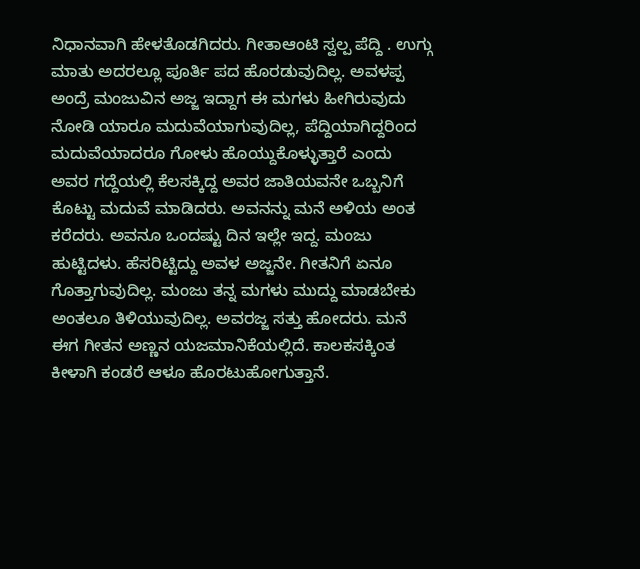ನಿಧಾನವಾಗಿ ಹೇಳತೊಡಗಿದರು. ಗೀತಾಆಂಟಿ ಸ್ವಲ್ಪ ಪೆದ್ದಿ . ಉಗ್ಗು ಮಾತು ಅದರಲ್ಲೂ ಪೂರ್ತಿ ಪದ ಹೊರಡುವುದಿಲ್ಲ. ಅವಳಪ್ಪ ಅಂದ್ರೆ ಮಂಜುವಿನ ಅಜ್ಜ ಇದ್ದಾಗ ಈ ಮಗಳು ಹೀಗಿರುವುದು ನೋಡಿ ಯಾರೂ ಮದುವೆಯಾಗುವುದಿಲ್ಲ, ಪೆದ್ದಿಯಾಗಿದ್ದರಿಂದ ಮದುವೆಯಾದರೂ ಗೋಳು ಹೊಯ್ದುಕೊಳ್ಳುತ್ತಾರೆ ಎಂದು ಅವರ ಗದ್ದೆಯಲ್ಲಿ ಕೆಲಸಕ್ಕಿದ್ದ ಅವರ ಜಾತಿಯವನೇ ಒಬ್ಬನಿಗೆ ಕೊಟ್ಟು ಮದುವೆ ಮಾಡಿದರು. ಅವನನ್ನು ಮನೆ ಅಳಿಯ ಅಂತ ಕರೆದರು. ಅವನೂ ಒಂದಷ್ಟು ದಿನ ಇಲ್ಲೇ ಇದ್ದ. ಮಂಜು ಹುಟ್ಟಿದಳು. ಹೆಸರಿಟ್ಟಿದ್ದು ಅವಳ ಅಜ್ಜನೇ. ಗೀತನಿಗೆ ಏನೂ ಗೊತ್ತಾಗುವುದಿಲ್ಲ. ಮಂಜು ತನ್ನ ಮಗಳು ಮುದ್ದು ಮಾಡಬೇಕು ಅಂತಲೂ ತಿಳಿಯುವುದಿಲ್ಲ. ಅವರಜ್ಜ ಸತ್ತು ಹೋದರು. ಮನೆ ಈಗ ಗೀತನ ಅಣ್ಣನ ಯಜಮಾನಿಕೆಯಲ್ಲಿದೆ. ಕಾಲಕಸಕ್ಕಿಂತ ಕೀಳಾಗಿ ಕಂಡರೆ ಆಳೂ ಹೊರಟುಹೋಗುತ್ತಾನೆ.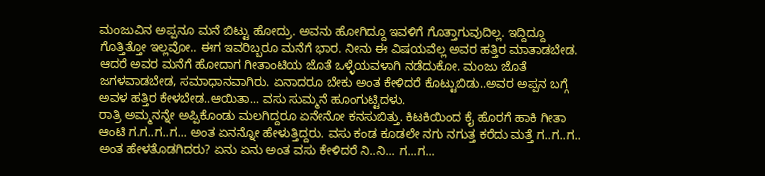ಮಂಜುವಿನ ಅಪ್ಪನೂ ಮನೆ ಬಿಟ್ಟು ಹೋದ್ರು. ಅವನು ಹೋಗಿದ್ದೂ ಇವಳಿಗೆ ಗೊತ್ತಾಗುವುದಿಲ್ಲ. ಇದ್ದಿದ್ದೂ ಗೊತ್ತಿತ್ತೋ ಇಲ್ಲವೋ.. ಈಗ ಇವರಿಬ್ಬರೂ ಮನೆಗೆ ಭಾರ. ನೀನು ಈ ವಿಷಯವೆಲ್ಲ ಅವರ ಹತ್ತಿರ ಮಾತಾಡಬೇಡ. ಆದರೆ ಅವರ ಮನೆಗೆ ಹೋದಾಗ ಗೀತಾಂಟಿಯ ಜೊತೆ ಒಳ್ಳೆಯವಳಾಗಿ ನಡೆದುಕೋ. ಮಂಜು ಜೊತೆ ಜಗಳವಾಡಬೇಡ, ಸಮಾಧಾನವಾಗಿರು. ಏನಾದರೂ ಬೇಕು ಅಂತ ಕೇಳಿದರೆ ಕೊಟ್ಟುಬಿಡು..ಅವರ ಅಪ್ಪನ ಬಗ್ಗೆ ಅವಳ ಹತ್ತಿರ ಕೇಳಬೇಡ..ಆಯಿತಾ... ವಸು ಸುಮ್ಮನೆ ಹೂಂಗುಟ್ಟಿದಳು.
ರಾತ್ರಿ ಅಮ್ಮನನ್ನೇ ಅಪ್ಪಿಕೊಂಡು ಮಲಗಿದ್ದರೂ ಏನೇನೋ ಕನಸುಬಿತ್ತು. ಕಿಟಕಿಯಿಂದ ಕೈ ಹೊರಗೆ ಹಾಕಿ ಗೀತಾ ಆಂಟಿ ಗ.ಗ..ಗ..ಗ... ಅಂತ ಏನನ್ನೋ ಹೇಳುತ್ತಿದ್ದರು. ವಸು ಕಂಡ ಕೂಡಲೇ ನಗು ನಗುತ್ತ ಕರೆದು ಮತ್ತೆ ಗ..ಗ..ಗ.. ಅಂತ ಹೇಳತೊಡಗಿದರು? ಏನು ಏನು ಅಂತ ವಸು ಕೇಳಿದರೆ ನಿ..ನಿ... ಗ...ಗ...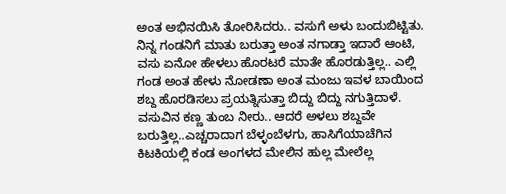ಅಂತ ಅಭಿನಯಿಸಿ ತೋರಿಸಿದರು.. ವಸುಗೆ ಅಳು ಬಂದುಬಿಟ್ಟಿತು. ನಿನ್ನ ಗಂಡನಿಗೆ ಮಾತು ಬರುತ್ತಾ ಅಂತ ನಗಾಡ್ತಾ ಇದಾರೆ ಆಂಟಿ, ವಸು ಏನೋ ಹೇಳಲು ಹೊರಟರೆ ಮಾತೇ ಹೊರಡುತ್ತಿಲ್ಲ.. ಎಲ್ಲಿ ಗಂಡ ಅಂತ ಹೇಳು ನೋಡಣಾ ಅಂತ ಮಂಜು ಇವಳ ಬಾಯಿಂದ ಶಬ್ದ ಹೊರಡಿಸಲು ಪ್ರಯತ್ನಿಸುತ್ತಾ ಬಿದ್ದು ಬಿದ್ದು ನಗುತ್ತಿದಾಳೆ. ವಸುವಿನ ಕಣ್ಣ ತುಂಬ ನೀರು.. ಆದರೆ ಅಳಲು ಶಬ್ದವೇ ಬರುತ್ತಿಲ್ಲ..ಎಚ್ಚರಾದಾಗ ಬೆಳ್ಳಂಬೆಳಗು, ಹಾಸಿಗೆಯಾಚೆಗಿನ ಕಿಟಕಿಯಲ್ಲಿ ಕಂಡ ಅಂಗಳದ ಮೇಲಿನ ಹುಲ್ಲ ಮೇಲೆಲ್ಲ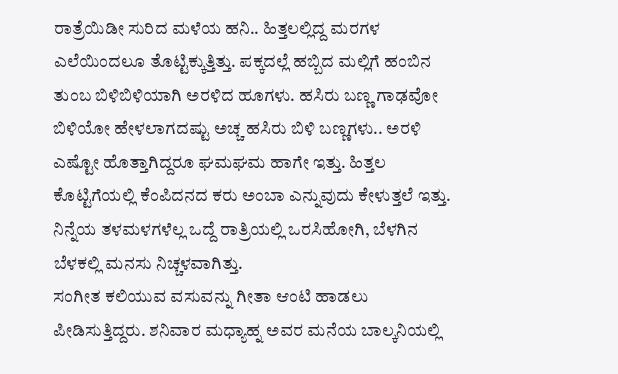ರಾತ್ರೆಯಿಡೀ ಸುರಿದ ಮಳೆಯ ಹನಿ.. ಹಿತ್ತಲಲ್ಲಿದ್ದ ಮರಗಳ ಎಲೆಯಿಂದಲೂ ತೊಟ್ಟಿಕ್ಕುತ್ತಿತ್ತು. ಪಕ್ಕದಲ್ಲೆ ಹಬ್ಬಿದ ಮಲ್ಲಿಗೆ ಹಂಬಿನ ತುಂಬ ಬಿಳಿಬಿಳಿಯಾಗಿ ಅರಳಿದ ಹೂಗಳು. ಹಸಿರು ಬಣ್ಣ ಗಾಢವೋ ಬಿಳಿಯೋ ಹೇಳಲಾಗದಷ್ಟು ಅಚ್ಚ ಹಸಿರು ಬಿಳಿ ಬಣ್ಣಗಳು.. ಅರಳಿ ಎಷ್ಟೋ ಹೊತ್ತಾಗಿದ್ದರೂ ಘಮಘಮ ಹಾಗೇ ಇತ್ತು. ಹಿತ್ತಲ ಕೊಟ್ಟಿಗೆಯಲ್ಲಿ ಕೆಂಪಿದನದ ಕರು ಅಂಬಾ ಎನ್ನುವುದು ಕೇಳುತ್ತಲೆ ಇತ್ತು. ನಿನ್ನೆಯ ತಳಮಳಗಳೆಲ್ಲ ಒದ್ದೆ ರಾತ್ರಿಯಲ್ಲಿ ಒರಸಿಹೋಗಿ, ಬೆಳಗಿನ ಬೆಳಕಲ್ಲಿ ಮನಸು ನಿಚ್ಚಳವಾಗಿತ್ತು.
ಸಂಗೀತ ಕಲಿಯುವ ವಸುವನ್ನು ಗೀತಾ ಆಂಟಿ ಹಾಡಲು ಪೀಡಿಸುತ್ತಿದ್ದರು. ಶನಿವಾರ ಮಧ್ಯಾಹ್ನ ಅವರ ಮನೆಯ ಬಾಲ್ಕನಿಯಲ್ಲಿ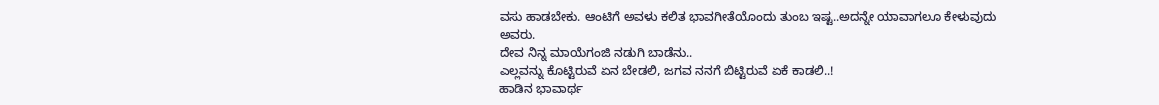ವಸು ಹಾಡಬೇಕು. ಆಂಟಿಗೆ ಅವಳು ಕಲಿತ ಭಾವಗೀತೆಯೊಂದು ತುಂಬ ಇಷ್ಟ..ಅದನ್ನೇ ಯಾವಾಗಲೂ ಕೇಳುವುದು ಅವರು.
ದೇವ ನಿನ್ನ ಮಾಯೆಗಂಜಿ ನಡುಗಿ ಬಾಡೆನು..
ಎಲ್ಲವನ್ನು ಕೊಟ್ಟಿರುವೆ ಏನ ಬೇಡಲಿ, ಜಗವ ನನಗೆ ಬಿಟ್ಟಿರುವೆ ಏಕೆ ಕಾಡಲಿ..!
ಹಾಡಿನ ಭಾವಾರ್ಥ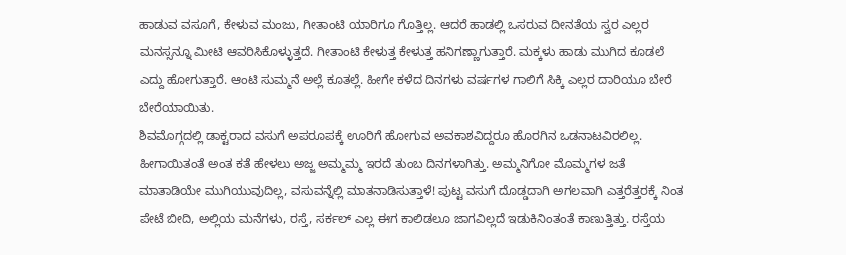ಹಾಡುವ ವಸೂಗೆ, ಕೇಳುವ ಮಂಜು, ಗೀತಾಂಟಿ ಯಾರಿಗೂ ಗೊತ್ತಿಲ್ಲ. ಆದರೆ ಹಾಡಲ್ಲಿ ಒಸರುವ ದೀನತೆಯ ಸ್ವರ ಎಲ್ಲರ ಮನಸ್ಸನ್ನೂ ಮೀಟಿ ಆವರಿಸಿಕೊಳ್ಳುತ್ತದೆ. ಗೀತಾಂಟಿ ಕೇಳುತ್ತ ಕೇಳುತ್ತ ಹನಿಗಣ್ಣಾಗುತ್ತಾರೆ. ಮಕ್ಕಳು ಹಾಡು ಮುಗಿದ ಕೂಡಲೆ ಎದ್ದು ಹೋಗುತ್ತಾರೆ. ಆಂಟಿ ಸುಮ್ಮನೆ ಅಲ್ಲೆ ಕೂತಲ್ಲೆ. ಹೀಗೇ ಕಳೆದ ದಿನಗಳು ವರ್ಷಗಳ ಗಾಲಿಗೆ ಸಿಕ್ಕಿ ಎಲ್ಲರ ದಾರಿಯೂ ಬೇರೆ ಬೇರೆಯಾಯಿತು.
ಶಿವಮೊಗ್ಗದಲ್ಲಿ ಡಾಕ್ಟರಾದ ವಸುಗೆ ಅಪರೂಪಕ್ಕೆ ಊರಿಗೆ ಹೋಗುವ ಅವಕಾಶವಿದ್ದರೂ ಹೊರಗಿನ ಒಡನಾಟವಿರಲಿಲ್ಲ. ಹೀಗಾಯಿತಂತೆ ಅಂತ ಕತೆ ಹೇಳಲು ಅಜ್ಜ ಅಮ್ಮಮ್ಮ ಇರದೆ ತುಂಬ ದಿನಗಳಾಗಿತ್ತು. ಅಮ್ಮನಿಗೋ ಮೊಮ್ಮಗಳ ಜತೆ ಮಾತಾಡಿಯೇ ಮುಗಿಯುವುದಿಲ್ಲ, ವಸುವನ್ನೆಲ್ಲಿ ಮಾತನಾಡಿಸುತ್ತಾಳೆ! ಪುಟ್ಟ ವಸುಗೆ ದೊಡ್ಡದಾಗಿ ಅಗಲವಾಗಿ ಎತ್ತರೆತ್ತರಕ್ಕೆ ನಿಂತ ಪೇಟೆ ಬೀದಿ, ಅಲ್ಲಿಯ ಮನೆಗಳು, ರಸ್ತೆ, ಸರ್ಕಲ್ ಎಲ್ಲ ಈಗ ಕಾಲಿಡಲೂ ಜಾಗವಿಲ್ಲದೆ ಇಡುಕಿನಿಂತಂತೆ ಕಾಣುತ್ತಿತ್ತು. ರಸ್ತೆಯ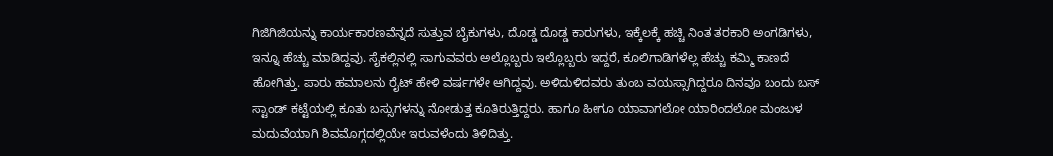ಗಿಜಿಗಿಜಿಯನ್ನು ಕಾರ್ಯಕಾರಣವೆನ್ನದೆ ಸುತ್ತುವ ಬೈಕುಗಳು, ದೊಡ್ಡ ದೊಡ್ಡ ಕಾರುಗಳು, ಇಕ್ಕೆಲಕ್ಕೆ ಹಚ್ಚಿ ನಿಂತ ತರಕಾರಿ ಅಂಗಡಿಗಳು, ಇನ್ನೂ ಹೆಚ್ಚು ಮಾಡಿದ್ದವು. ಸೈಕಲ್ಲಿನಲ್ಲಿ ಸಾಗುವವರು ಅಲ್ಲೊಬ್ಬರು ಇಲ್ಲೊಬ್ಬರು ಇದ್ದರೆ, ಕೂಲಿಗಾಡಿಗಳೆಲ್ಲ ಹೆಚ್ಚು ಕಮ್ಮಿ ಕಾಣದೆ ಹೋಗಿತ್ತು. ಪಾರು ಹಮಾಲನು ರೈಟ್ ಹೇಳಿ ವರ್ಷಗಳೇ ಆಗಿದ್ದವು. ಅಳಿದುಳಿದವರು ತುಂಬ ವಯಸ್ಸಾಗಿದ್ದರೂ ದಿನವೂ ಬಂದು ಬಸ್ ಸ್ಟಾಂಡ್ ಕಟ್ಟೆಯಲ್ಲಿ ಕೂತು ಬಸ್ಸುಗಳನ್ನು ನೋಡುತ್ತ ಕೂತಿರುತ್ತಿದ್ದರು. ಹಾಗೂ ಹೀಗೂ ಯಾವಾಗಲೋ ಯಾರಿಂದಲೋ ಮಂಜುಳ ಮದುವೆಯಾಗಿ ಶಿವಮೊಗ್ಗದಲ್ಲಿಯೇ ಇರುವಳೆಂದು ತಿಳಿದಿತ್ತು.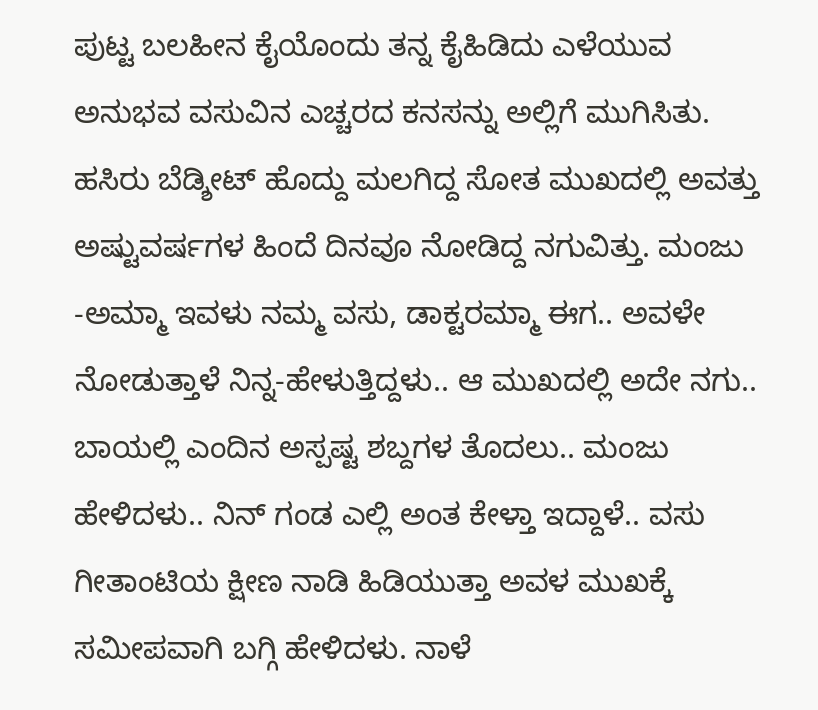ಪುಟ್ಟ ಬಲಹೀನ ಕೈಯೊಂದು ತನ್ನ ಕೈಹಿಡಿದು ಎಳೆಯುವ ಅನುಭವ ವಸುವಿನ ಎಚ್ಚರದ ಕನಸನ್ನು ಅಲ್ಲಿಗೆ ಮುಗಿಸಿತು. ಹಸಿರು ಬೆಡ್ಶೀಟ್ ಹೊದ್ದು ಮಲಗಿದ್ದ ಸೋತ ಮುಖದಲ್ಲಿ ಅವತ್ತು ಅಷ್ಟುವರ್ಷಗಳ ಹಿಂದೆ ದಿನವೂ ನೋಡಿದ್ದ ನಗುವಿತ್ತು. ಮಂಜು -ಅಮ್ಮಾ ಇವಳು ನಮ್ಮ ವಸು, ಡಾಕ್ಟರಮ್ಮಾ ಈಗ.. ಅವಳೇ ನೋಡುತ್ತಾಳೆ ನಿನ್ನ-ಹೇಳುತ್ತಿದ್ದಳು.. ಆ ಮುಖದಲ್ಲಿ ಅದೇ ನಗು.. ಬಾಯಲ್ಲಿ ಎಂದಿನ ಅಸ್ಪಷ್ಟ ಶಬ್ದಗಳ ತೊದಲು.. ಮಂಜು ಹೇಳಿದಳು.. ನಿನ್ ಗಂಡ ಎಲ್ಲಿ ಅಂತ ಕೇಳ್ತಾ ಇದ್ದಾಳೆ.. ವಸು ಗೀತಾಂಟಿಯ ಕ್ಷೀಣ ನಾಡಿ ಹಿಡಿಯುತ್ತಾ ಅವಳ ಮುಖಕ್ಕೆ ಸಮೀಪವಾಗಿ ಬಗ್ಗಿ ಹೇಳಿದಳು. ನಾಳೆ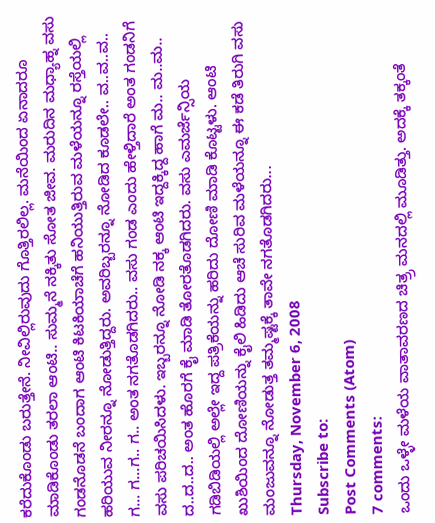ಕರೆದುಕೊಂಡು ಬರುತ್ತೇನೆ. ನೀವಿಲ್ಲಿರುವುದು ಗೊತ್ತಿರಲಿಲ್ಲ. ಮನೆಯಿಂದ ಏನಾದರೂ ಮಾಡಿಕೊಂಡು ತರಲಾ ಆಂಟಿ.. ಸುಮ್ಮನೆ ನಕ್ಕಿತು ಸೋತ ಜೀವ. ಮರುದಿನ ಮಧ್ಯಾಹ್ನ ವಸು ಗಂಡನೊಡನೆ ಬಂದಾಗ ಆಂಟಿ ಕಿಟಕಿಯಾಚೆಗೆ ಹನಿಯುತ್ತಿರುವ ಮಳೆಯನ್ನೂ ರಸ್ತೆಯಲ್ಲಿ ಹರಿಯುವ ನೀರನ್ನೂ ನೋಡುತ್ತಿದ್ದರು. ಅವರಿಬ್ಬರನ್ನೂ ನೋಡಿದ ಕೂಡಲೇ.. ವ..ವ..ವ.. ಗ... ಗ...ಗ.. ಗ.. ಅಂತ ನಗತೊಡಗಿದರು.. ವಸು ಗಂಡ ಎಂದು ಹೇಳ್ತಿದಾರೆ ಅಂತ ಗಂಡನಿಗೆ ವಸು ಪರಿಚಯಿಸಿದಳು. ಇಬ್ಬರನ್ನೂ ನೋಡಿ ನಕ್ಕ ಆಂಟಿ ಇದ್ದಕ್ಕಿದ್ದ ಹಾಗೆ ಮ.. ಮ..ಮ.. ದ..ದ..ದ.. ಅಂತ ಹೊರಗೆ ಕೈ ಮಾಡಿ ತೋರತೊಡಗಿದರು. ವಸು ಎಮರ್ಜೆನ್ಸಿಯ ಗಡಿಬಿಡಿಯಲ್ಲಿ ಅಲ್ಲೇ ಇದ್ದ ಪತ್ರಿಕೆಯನ್ನು ಹರಿದು ದೋಣಿ ಮಾಡಿ ಕೊಟ್ಟಳು. ಆಂಟಿ ಖುಶಿಯಿಂದ ದೋಣಿಯನ್ನು ಕೈಲಿ ಹಿಡಿದು ಆಚೆ ಸುರಿವ ಮಳೆಯನ್ನೂ ಈ ಕಡೆ ತಿರುಗಿ ವಸು ಮಂಜುವನ್ನೂ ನೋಡುತ್ತ ತಮ್ಮಷ್ಟಕ್ಕೆ ತಾವೇ ನಗತೊಡಗಿದರು...
Thursday, November 6, 2008
Subscribe to:
Post Comments (Atom)
7 comments:
ಒಂದು ಒಳ್ಳೇ ಮಳೆಯ ವಾತಾವರಣದ ಚಿತ್ರ್ರ ಮನದಲ್ಲಿ ಮೂಡಿತ್ತು. ಅದಕ್ಕೆ ತಕ್ಕಂತೆ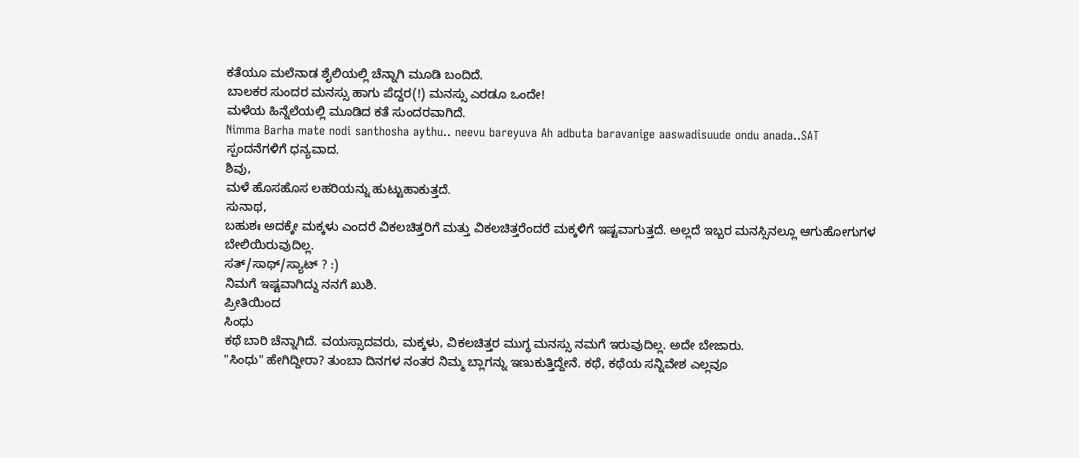ಕತೆಯೂ ಮಲೆನಾಡ ಶೈಲಿಯಲ್ಲಿ ಚೆನ್ನಾಗಿ ಮೂಡಿ ಬಂದಿದೆ.
ಬಾಲಕರ ಸುಂದರ ಮನಸ್ಸು ಹಾಗು ಪೆದ್ದರ(!) ಮನಸ್ಸು ಎರಡೂ ಒಂದೇ!
ಮಳೆಯ ಹಿನ್ನೆಲೆಯಲ್ಲಿ ಮೂಡಿದ ಕತೆ ಸುಂದರವಾಗಿದೆ.
Nimma Barha mate nodi santhosha aythu.. neevu bareyuva Ah adbuta baravanige aaswadisuude ondu anada..SAT
ಸ್ಪಂದನೆಗಳಿಗೆ ಧನ್ಯವಾದ.
ಶಿವು,
ಮಳೆ ಹೊಸಹೊಸ ಲಹರಿಯನ್ನು ಹುಟ್ಟುಹಾಕುತ್ತದೆ.
ಸುನಾಥ,
ಬಹುಶಃ ಅದಕ್ಕೇ ಮಕ್ಕಳು ಎಂದರೆ ವಿಕಲಚಿತ್ತರಿಗೆ ಮತ್ತು ವಿಕಲಚಿತ್ತರೆಂದರೆ ಮಕ್ಕಳಿಗೆ ಇಷ್ಟವಾಗುತ್ತದೆ. ಅಲ್ಲದೆ ಇಬ್ಬರ ಮನಸ್ಸಿನಲ್ಲೂ ಆಗುಹೋಗುಗಳ ಬೇಲಿಯಿರುವುದಿಲ್ಲ.
ಸತ್/ಸಾಥ್/ಸ್ಯಾಟ್ ? :)
ನಿಮಗೆ ಇಷ್ಟವಾಗಿದ್ದು ನನಗೆ ಖುಶಿ.
ಪ್ರೀತಿಯಿಂದ
ಸಿಂಧು
ಕಥೆ ಬಾರಿ ಚೆನ್ನಾಗಿದೆ. ವಯಸ್ಸಾದವರು, ಮಕ್ಕಳು, ವಿಕಲಚಿತ್ತರ ಮುಗ್ಧ ಮನಸ್ಸು ನಮಗೆ ಇರುವುದಿಲ್ಲ. ಅದೇ ಬೇಜಾರು.
"ಸಿಂಧು" ಹೇಗಿದ್ದೀರಾ? ತುಂಬಾ ದಿನಗಳ ನಂತರ ನಿಮ್ಮ ಬ್ಲಾಗನ್ನು ಇಣುಕುತ್ತಿದ್ದೇನೆ. ಕಥೆ, ಕಥೆಯ ಸನ್ನಿವೇಶ ಎಲ್ಲವೂ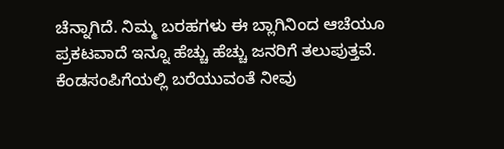ಚೆನ್ನಾಗಿದೆ. ನಿಮ್ಮ ಬರಹಗಳು ಈ ಬ್ಲಾಗಿನಿಂದ ಆಚೆಯೂ ಪ್ರಕಟವಾದೆ ಇನ್ನೂ ಹೆಚ್ಚು ಹೆಚ್ಚು ಜನರಿಗೆ ತಲುಪುತ್ತವೆ. ಕೆಂಡಸಂಪಿಗೆಯಲ್ಲಿ ಬರೆಯುವಂತೆ ನೀವು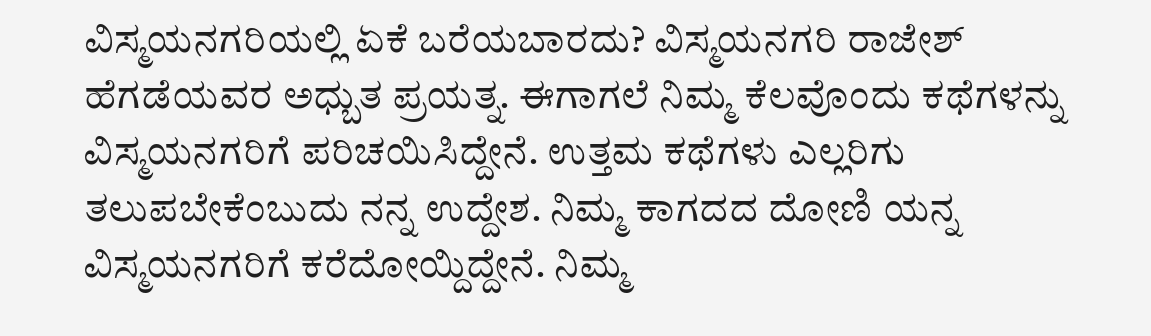ವಿಸ್ಮಯನಗರಿಯಲ್ಲಿ ಏಕೆ ಬರೆಯಬಾರದು? ವಿಸ್ಮಯನಗರಿ ರಾಜೇಶ್ ಹೆಗಡೆಯವರ ಅಧ್ಬುತ ಪ್ರಯತ್ನ. ಈಗಾಗಲೆ ನಿಮ್ಮ ಕೆಲವೊಂದು ಕಥೆಗಳನ್ನು ವಿಸ್ಮಯನಗರಿಗೆ ಪರಿಚಯಿಸಿದ್ದೇನೆ. ಉತ್ತಮ ಕಥೆಗಳು ಎಲ್ಲರಿಗು ತಲುಪಬೇಕೆಂಬುದು ನನ್ನ ಉದ್ದೇಶ. ನಿಮ್ಮ ಕಾಗದದ ದೋಣಿ ಯನ್ನ ವಿಸ್ಮಯನಗರಿಗೆ ಕರೆದೋಯ್ದಿದ್ದೇನೆ. ನಿಮ್ಮ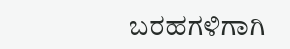ಬರಹಗಳಿಗಾಗಿ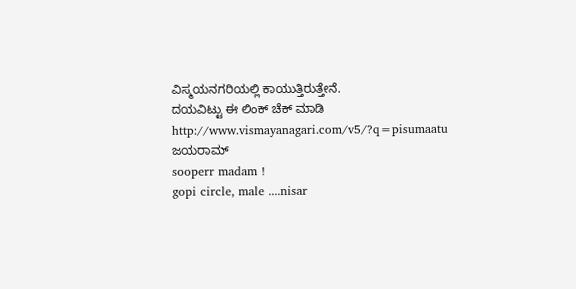ವಿಸ್ಮಯನಗರಿಯಲ್ಲಿ ಕಾಯುತ್ತಿರುತ್ತೇನೆ.
ದಯವಿಟ್ಟು ಈ ಲಿಂಕ್ ಚೆಕ್ ಮಾಡಿ
http://www.vismayanagari.com/v5/?q=pisumaatu
ಜಯರಾಮ್
sooperr madam !
gopi circle, male ....nisar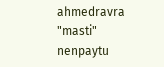ahmedravra "masti" nenpaytu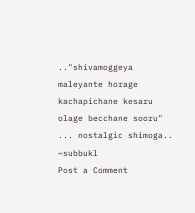.."shivamoggeya maleyante horage kachapichane kesaru olage becchane sooru" ... nostalgic shimoga..
~subbukl
Post a Comment